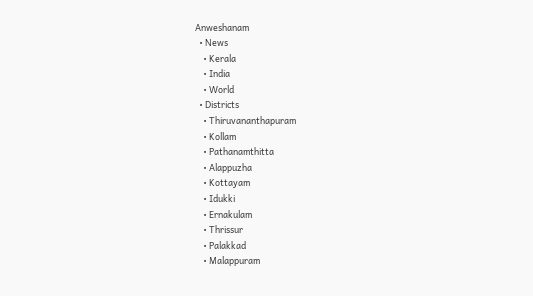Anweshanam
  • News
    • Kerala
    • India
    • World
  • Districts
    • Thiruvananthapuram
    • Kollam
    • Pathanamthitta
    • Alappuzha
    • Kottayam
    • Idukki
    • Ernakulam
    • Thrissur
    • Palakkad
    • Malappuram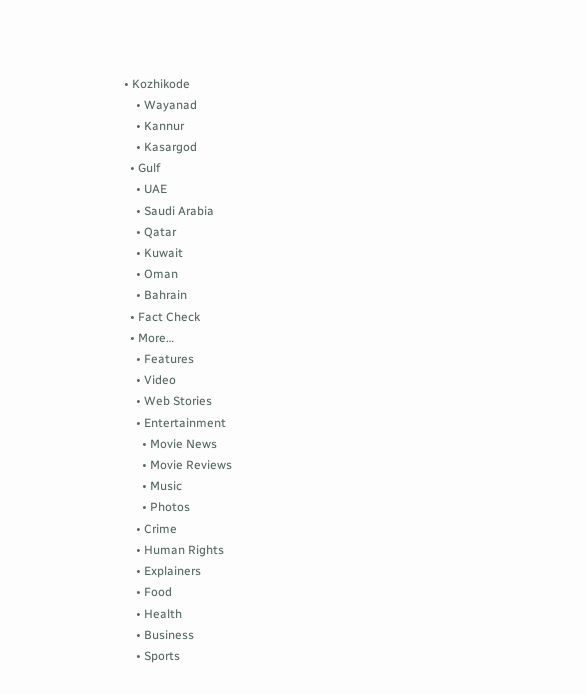• Kozhikode
    • Wayanad
    • Kannur
    • Kasargod
  • Gulf
    • UAE
    • Saudi Arabia
    • Qatar
    • Kuwait
    • Oman
    • Bahrain
  • Fact Check
  • More…
    • Features
    • Video
    • Web Stories
    • Entertainment
      • Movie News
      • Movie Reviews
      • Music
      • Photos
    • Crime
    • Human Rights
    • Explainers
    • Food
    • Health
    • Business
    • Sports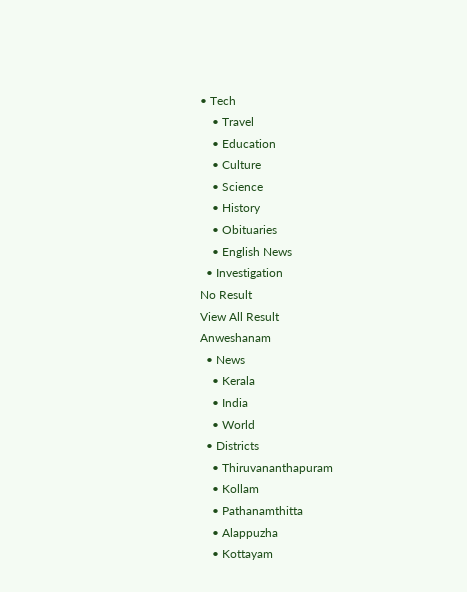• Tech
    • Travel
    • Education
    • Culture
    • Science
    • History
    • Obituaries
    • English News
  • Investigation
No Result
View All Result
Anweshanam
  • News
    • Kerala
    • India
    • World
  • Districts
    • Thiruvananthapuram
    • Kollam
    • Pathanamthitta
    • Alappuzha
    • Kottayam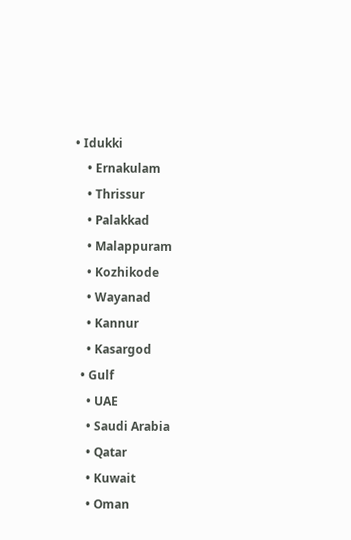• Idukki
    • Ernakulam
    • Thrissur
    • Palakkad
    • Malappuram
    • Kozhikode
    • Wayanad
    • Kannur
    • Kasargod
  • Gulf
    • UAE
    • Saudi Arabia
    • Qatar
    • Kuwait
    • Oman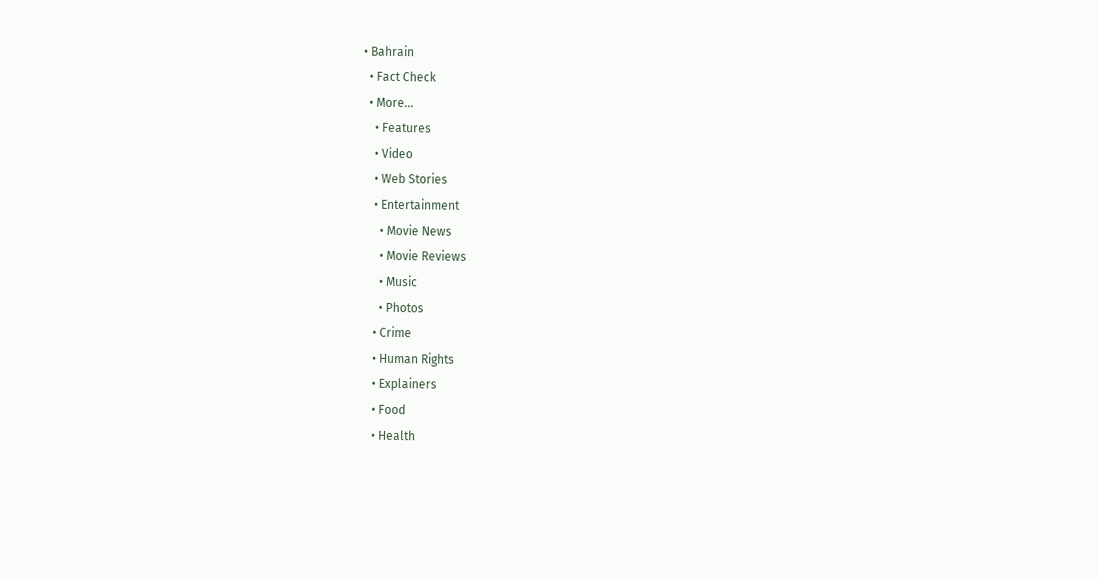• Bahrain
  • Fact Check
  • More…
    • Features
    • Video
    • Web Stories
    • Entertainment
      • Movie News
      • Movie Reviews
      • Music
      • Photos
    • Crime
    • Human Rights
    • Explainers
    • Food
    • Health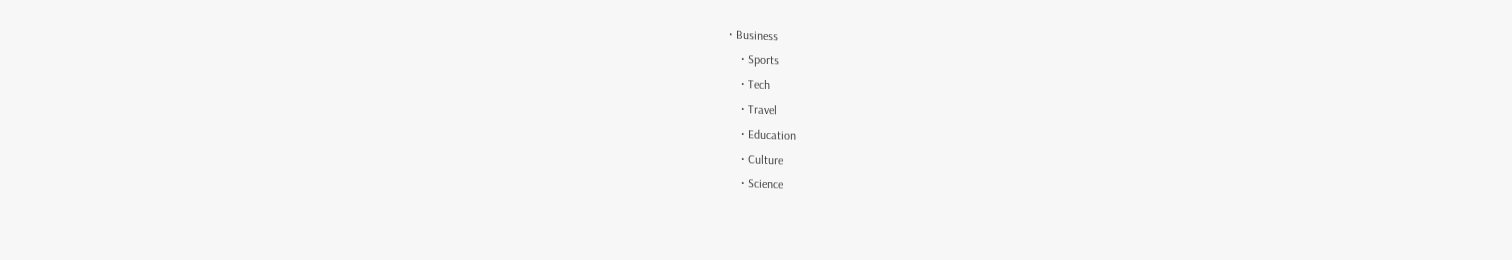• Business
    • Sports
    • Tech
    • Travel
    • Education
    • Culture
    • Science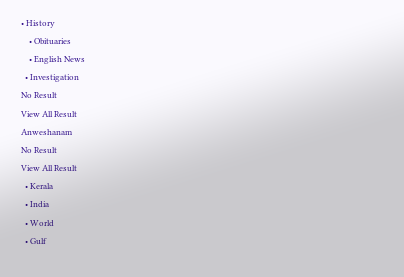• History
    • Obituaries
    • English News
  • Investigation
No Result
View All Result
Anweshanam
No Result
View All Result
  • Kerala
  • India
  • World
  • Gulf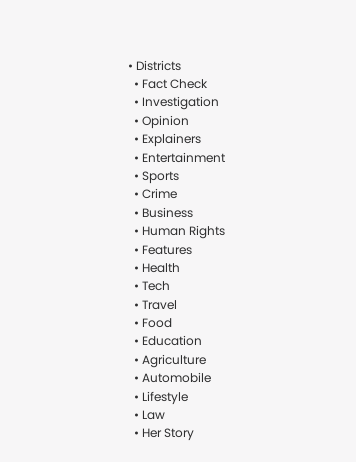• Districts
  • Fact Check
  • Investigation
  • Opinion
  • Explainers
  • Entertainment
  • Sports
  • Crime
  • Business
  • Human Rights
  • Features
  • Health
  • Tech
  • Travel
  • Food
  • Education
  • Agriculture
  • Automobile
  • Lifestyle
  • Law
  • Her Story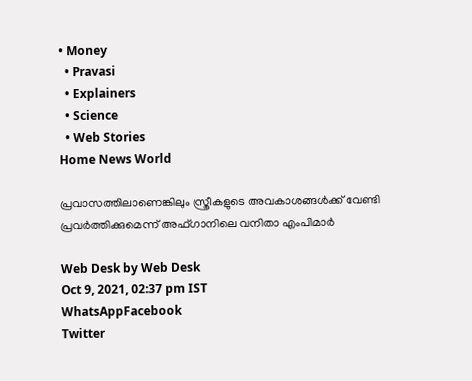• Money
  • Pravasi
  • Explainers
  • Science
  • Web Stories
Home News World

പ്രവാസത്തിലാണെങ്കിലും സ്ത്രീകളുടെ അവകാശങ്ങൾക്ക് വേണ്ടി പ്രവർത്തിക്കുമെന്ന് അഫ്ഗാനിലെ വനിതാ എംപിമാർ

Web Desk by Web Desk
Oct 9, 2021, 02:37 pm IST
WhatsAppFacebook
Twitter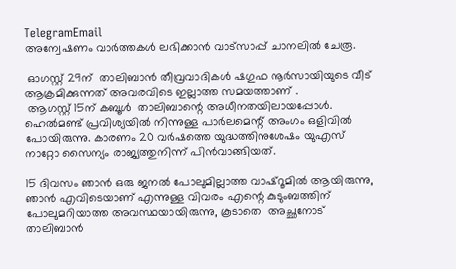TelegramEmail
അന്വേഷണം വാർത്തകൾ ലഭിക്കാന്‍ വാട്സാപ്പ് ചാനലില്‍ ചേരൂ.

 ഓഗസ്റ്റ് 29ന്  താലിബാൻ തീവ്രവാദികൾ ഷഗുഫ നൂർസായിയുടെ വീട് ആക്രമിക്കുന്നത് അവരവിടെ ഇല്ലാത്ത സമയത്താണ് .
 ആഗസ്റ്റ് 15ന് കബൂൾ  താലിബാന്റെ അധീനതയിലായപ്പോൾ.  ഹെൽമണ്ട് പ്രവിശ്യയിൽ നിന്നുള്ള പാർലമെന്റ് അംഗം ഒളിവിൽ പോയിരുന്നു. കാരണം 20 വർഷത്തെ യുദ്ധത്തിനുശേഷം യുഎസ്  നാറ്റോ സൈന്യം രാജ്യത്തുനിന്ന് പിൻവാങ്ങിയത്.

15 ദിവസം ഞാൻ ഒരു ജനൽ പോലുമില്ലാത്ത വാഷ്റൂമിൽ ആയിരുന്നു,  ഞാൻ എവിടെയാണ് എന്നുള്ള വിവരം എന്റെ കുടുംബത്തിന് പോലുമറിയാത്ത അവസ്ഥയായിരുന്നു, കൂടാതെ  അച്ഛനോട് താലിബാൻ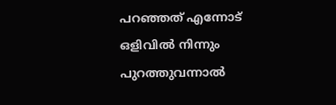പറഞ്ഞത് എന്നോട് ഒളിവിൽ നിന്നും പുറത്തുവന്നാൽ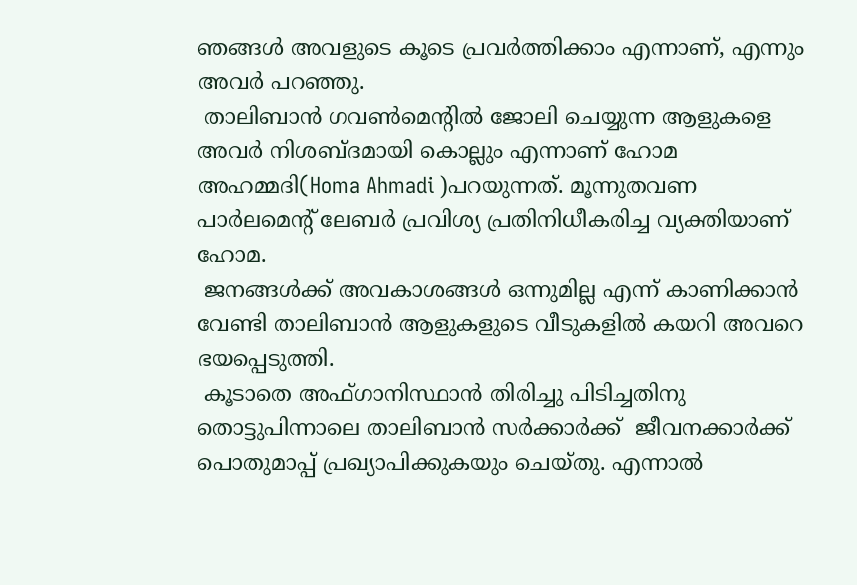ഞങ്ങൾ അവളുടെ കൂടെ പ്രവർത്തിക്കാം എന്നാണ്, എന്നും അവർ പറഞ്ഞു.
 താലിബാൻ ഗവൺമെന്റിൽ ജോലി ചെയ്യുന്ന ആളുകളെ അവർ നിശബ്ദമായി കൊല്ലും എന്നാണ് ഹോമ  അഹമ്മദി(Homa Ahmadi )പറയുന്നത്. മൂന്നുതവണ പാർലമെന്റ് ലേബർ പ്രവിശ്യ പ്രതിനിധീകരിച്ച വ്യക്തിയാണ് ഹോമ.
 ജനങ്ങൾക്ക് അവകാശങ്ങൾ ഒന്നുമില്ല എന്ന് കാണിക്കാൻ  വേണ്ടി താലിബാൻ ആളുകളുടെ വീടുകളിൽ കയറി അവറെ ഭയപ്പെടുത്തി.
 കൂടാതെ അഫ്ഗാനിസ്ഥാൻ തിരിച്ചു പിടിച്ചതിനു തൊട്ടുപിന്നാലെ താലിബാൻ സർക്കാർക്ക്  ജീവനക്കാർക്ക് പൊതുമാപ്പ് പ്രഖ്യാപിക്കുകയും ചെയ്തു. എന്നാൽ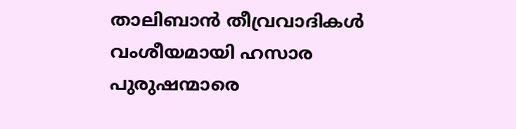താലിബാൻ തീവ്രവാദികൾ വംശീയമായി ഹസാര പുരുഷന്മാരെ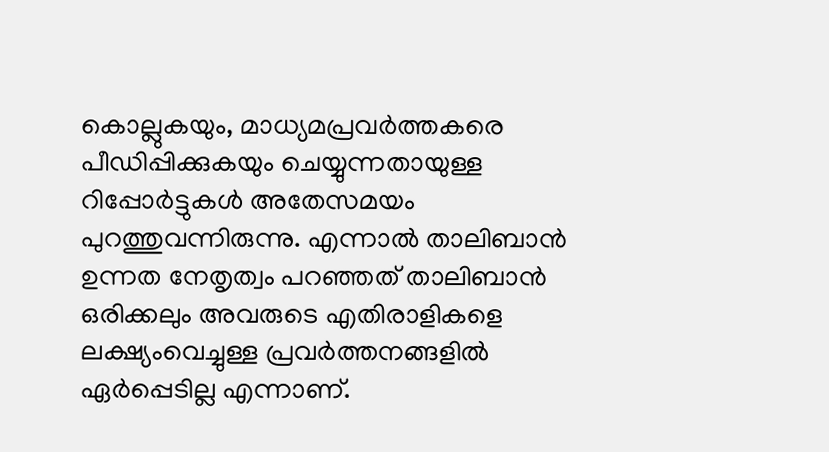കൊല്ലുകയും, മാധ്യമപ്രവർത്തകരെ പീഡിപ്പിക്കുകയും ചെയ്യുന്നതായുള്ള റിപ്പോർട്ടുകൾ അതേസമയം പുറത്തുവന്നിരുന്നു. എന്നാൽ താലിബാൻ ഉന്നത നേതൃത്വം പറഞ്ഞത് താലിബാൻ ഒരിക്കലും അവരുടെ എതിരാളികളെ ലക്ഷ്യംവെച്ചുള്ള പ്രവർത്തനങ്ങളിൽ ഏർപ്പെടില്ല എന്നാണ്.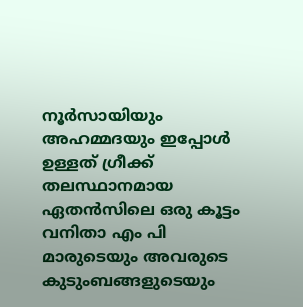നൂർസായിയും അഹമ്മദയും ഇപ്പോൾ ഉള്ളത് ഗ്രീക്ക് തലസ്ഥാനമായ ഏതൻസിലെ ഒരു കൂട്ടം വനിതാ എം പി മാരുടെയും അവരുടെ കുടുംബങ്ങളുടെയും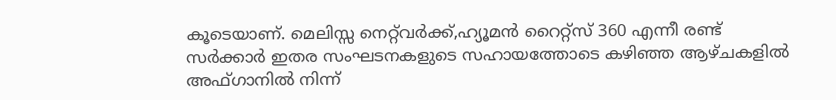കൂടെയാണ്. മെലിസ്സ നെറ്റ്‌വർക്ക്,ഹ്യൂമൻ റൈറ്റ്സ് 360 എന്നീ രണ്ട് സർക്കാർ ഇതര സംഘടനകളുടെ സഹായത്തോടെ കഴിഞ്ഞ ആഴ്ചകളിൽ അഫ്ഗാനിൽ നിന്ന്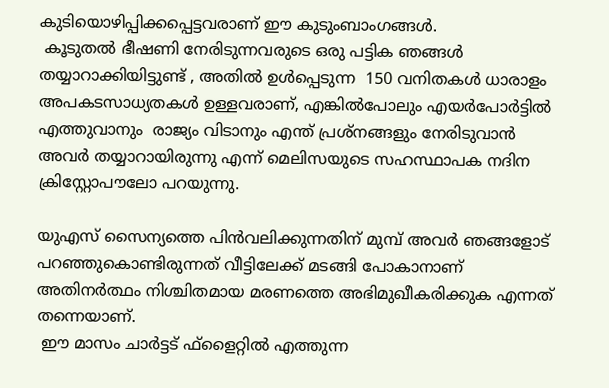കുടിയൊഴിപ്പിക്കപ്പെട്ടവരാണ് ഈ കുടുംബാംഗങ്ങൾ.
 കൂടുതൽ ഭീഷണി നേരിടുന്നവരുടെ ഒരു പട്ടിക ഞങ്ങൾ തയ്യാറാക്കിയിട്ടുണ്ട് , അതിൽ ഉൾപ്പെടുന്ന  150 വനിതകൾ ധാരാളം അപകടസാധ്യതകൾ ഉള്ളവരാണ്, എങ്കിൽപോലും എയർപോർട്ടിൽ എത്തുവാനും  രാജ്യം വിടാനും എന്ത് പ്രശ്നങ്ങളും നേരിടുവാൻ അവർ തയ്യാറായിരുന്നു എന്ന് മെലിസയുടെ സഹസ്ഥാപക നദിന ക്രിസ്റ്റോപൗലോ പറയുന്നു.

യുഎസ് സൈന്യത്തെ പിൻവലിക്കുന്നതിന് മുമ്പ് അവർ ഞങ്ങളോട് പറഞ്ഞുകൊണ്ടിരുന്നത് വീട്ടിലേക്ക് മടങ്ങി പോകാനാണ് അതിനർത്ഥം നിശ്ചിതമായ മരണത്തെ അഭിമുഖീകരിക്കുക എന്നത് തന്നെയാണ്.
 ഈ മാസം ചാർട്ടട് ഫ്‌ളൈറ്റിൽ എത്തുന്ന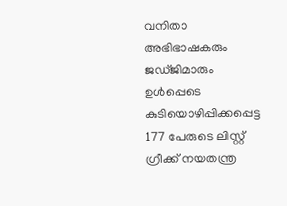വനിതാ അഭിഭാഷകരും ജഡ്ജിമാരും ഉൾപ്പെടെ കുടിയൊഴിപ്പിക്കപ്പെട്ട 177 പേരുടെ ലിസ്റ്റ് ഗ്രീക്ക് നയതന്ത്ര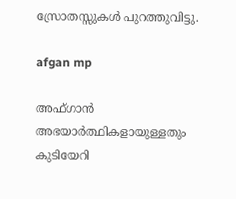സ്രോതസ്സുകൾ പുറത്തുവിട്ടു.

afgan mp

അഫ്ഗാൻ അഭയാർത്ഥികളായുള്ളതും കുടിയേറി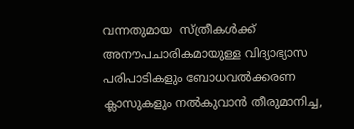വന്നതുമായ  സ്ത്രീകൾക്ക് അനൗപചാരികമായുള്ള വിദ്യാഭ്യാസ പരിപാടികളും ബോധവൽക്കരണ ക്ലാസുകളും നൽകുവാൻ തീരുമാനിച്ച,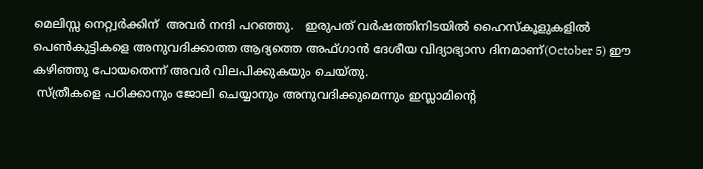മെലിസ്സ നെറ്റ്വർക്കിന്  അവർ നന്ദി പറഞ്ഞു.   ഇരുപത് വർഷത്തിനിടയിൽ ഹൈസ്കൂളുകളിൽ പെൺകുട്ടികളെ അനുവദിക്കാത്ത ആദ്യത്തെ അഫ്ഗാൻ ദേശീയ വിദ്യാഭ്യാസ ദിനമാണ്(October 5) ഈ കഴിഞ്ഞു പോയതെന്ന് അവർ വിലപിക്കുകയും ചെയ്തു.
 സ്ത്രീകളെ പഠിക്കാനും ജോലി ചെയ്യാനും അനുവദിക്കുമെന്നും ഇസ്ലാമിന്റെ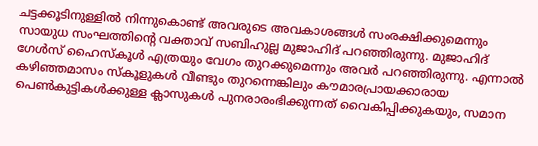ചട്ടക്കൂടിനുള്ളിൽ നിന്നുകൊണ്ട് അവരുടെ അവകാശങ്ങൾ സംരക്ഷിക്കുമെന്നും സായുധ സംഘത്തിന്റെ വക്താവ് സബിഹുല്ല മുജാഹിദ് പറഞ്ഞിരുന്നു. മുജാഹിദ് ഗേൾസ് ഹൈസ്കൂൾ എത്രയും വേഗം തുറക്കുമെന്നും അവർ പറഞ്ഞിരുന്നു. എന്നാൽ കഴിഞ്ഞമാസം സ്കൂളുകൾ വീണ്ടും തുറന്നെങ്കിലും കൗമാരപ്രായക്കാരായ പെൺകുട്ടികൾക്കുള്ള ക്ലാസുകൾ പുനരാരംഭിക്കുന്നത് വൈകിപ്പിക്കുകയും, സമാന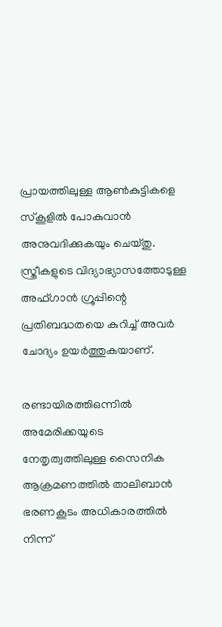പ്രായത്തിലുള്ള ആൺകുട്ടികളെ സ്കൂളിൽ പോകുവാൻ അനുവദിക്കുകയും ചെയ്തു. സ്ത്രീകളുടെ വിദ്യാഭ്യാസത്തോടുള്ള അഫ്ഗാൻ ഗ്രൂപ്പിന്റെ പ്രതിബദ്ധതയെ കുറിച്ച് അവർ ചോദ്യം ഉയർത്തുകയാണ്.

രണ്ടായിരത്തിഒന്നിൽ അമേരിക്കയുടെ നേതൃത്വത്തിലുള്ള സൈനിക ആക്രമണത്തിൽ താലിബാൻ ഭരണകൂടം അധികാരത്തിൽ നിന്ന്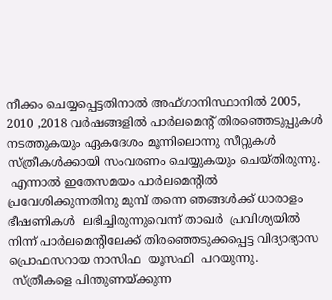നീക്കം ചെയ്യപ്പെട്ടതിനാൽ അഫ്ഗാനിസ്ഥാനിൽ 2005, 2010 ,2018 വർഷങ്ങളിൽ പാർലമെന്റ് തിരഞ്ഞെടുപ്പുകൾ നടത്തുകയും ഏകദേശം മൂന്നിലൊന്നു സീറ്റുകൾ സ്ത്രീകൾക്കായി സംവരണം ചെയ്യുകയും ചെയ്തിരുന്നു.
 എന്നാൽ ഇതേസമയം പാർലമെന്റിൽ പ്രവേശിക്കുന്നതിനു മുമ്പ് തന്നെ ഞങ്ങൾക്ക് ധാരാളം ഭീഷണികൾ  ലഭിച്ചിരുന്നുവെന്ന് താഖർ  പ്രവിശ്യയിൽ നിന്ന് പാർലമെന്റിലേക്ക് തിരഞ്ഞെടുക്കപ്പെട്ട വിദ്യാഭ്യാസ പ്രൊഫസറായ നാസിഫ  യൂസഫി  പറയുന്നു.
 സ്ത്രീകളെ പിന്തുണയ്ക്കുന്ന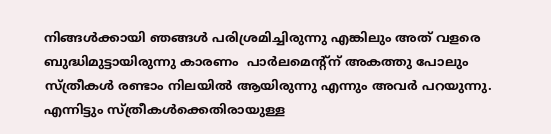നിങ്ങൾക്കായി ഞങ്ങൾ പരിശ്രമിച്ചിരുന്നു എങ്കിലും അത് വളരെ ബുദ്ധിമുട്ടായിരുന്നു കാരണം  പാർലമെന്റ്ന് അകത്തു പോലും സ്ത്രീകൾ രണ്ടാം നിലയിൽ ആയിരുന്നു എന്നും അവർ പറയുന്നു. എന്നിട്ടും സ്ത്രീകൾക്കെതിരായുള്ള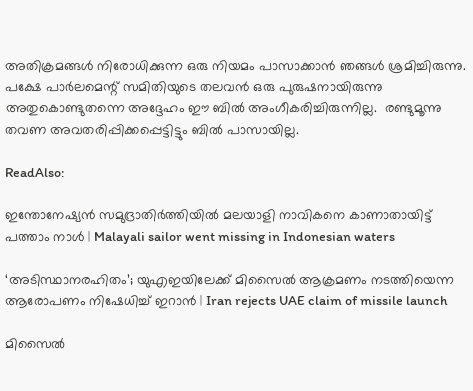അതിക്രമങ്ങൾ നിരോധിക്കുന്ന ഒരു നിയമം പാസാക്കാൻ ഞങ്ങൾ ശ്രമിച്ചിരുന്നു. പക്ഷേ പാർലമെന്റ് സമിതിയുടെ തലവൻ ഒരു പുരുഷനായിരുന്നു അതുകൊണ്ടുതന്നെ അദ്ദേഹം ഈ ബിൽ അംഗീകരിച്ചിരുന്നില്ല.  രണ്ടുമൂന്നു തവണ അവതരിപ്പിക്കപ്പെട്ടിട്ടും ബിൽ പാസായില്ല.

ReadAlso:

ഇന്തോനേഷ്യന്‍ സമുദ്രാതിര്‍ത്തിയില്‍ മലയാളി നാവികനെ കാണാതായിട്ട് പത്താം നാള്‍ | Malayali sailor went missing in Indonesian waters

‘അടിസ്ഥാനരഹിതം’; യുഎഇയിലേക്ക് മിസൈല്‍ ആക്രമണം നടത്തിയെന്ന ആരോപണം നിഷേധിച്ച് ഇറാന്‍ | Iran rejects UAE claim of missile launch

മിസൈൽ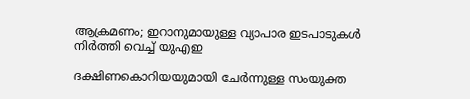ആക്രമണം; ഇറാനുമായുള്ള വ്യാപാര ഇടപാടുകൾ നിർത്തി വെച്ച് യുഎഇ

ദക്ഷിണകൊറിയയുമായി ചേർന്നുള്ള സംയുക്ത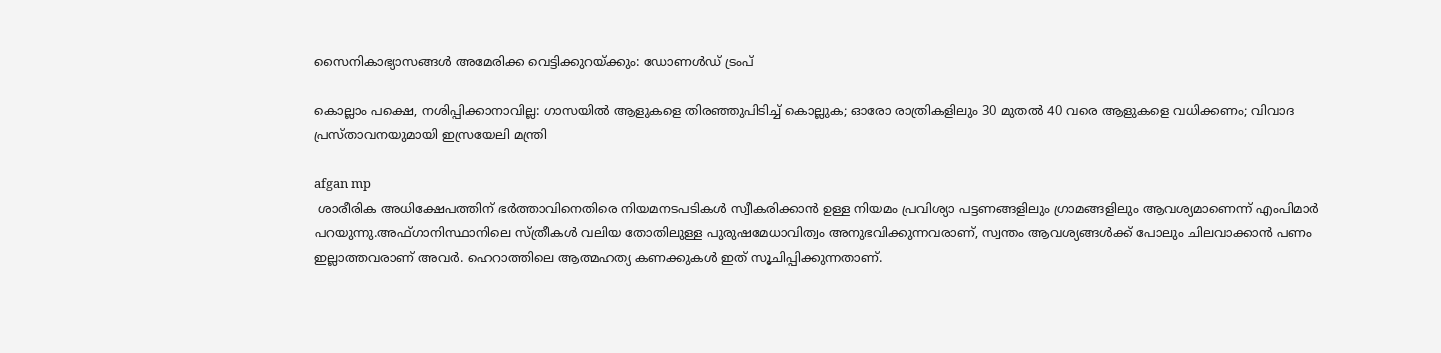സൈനികാഭ്യാസങ്ങൾ അമേരിക്ക വെട്ടിക്കുറയ്ക്കും: ഡോണൾഡ് ട്രംപ്

കൊല്ലാം പക്ഷെ, നശിപ്പിക്കാനാവില്ല: ഗാസയില്‍ ആളുകളെ തിരഞ്ഞുപിടിച്ച് കൊല്ലുക; ഓരോ രാത്രികളിലും 30 മുതല്‍ 40 വരെ ആളുകളെ വധിക്കണം; വിവാദ പ്രസ്താവനയുമായി ഇസ്രയേലി മന്ത്രി

afgan mp
 ശാരീരിക അധിക്ഷേപത്തിന് ഭർത്താവിനെതിരെ നിയമനടപടികൾ സ്വീകരിക്കാൻ ഉള്ള നിയമം പ്രവിശ്യാ പട്ടണങ്ങളിലും ഗ്രാമങ്ങളിലും ആവശ്യമാണെന്ന് എംപിമാർ പറയുന്നു.അഫ്ഗാനിസ്ഥാനിലെ സ്ത്രീകൾ വലിയ തോതിലുള്ള പുരുഷമേധാവിത്വം അനുഭവിക്കുന്നവരാണ്, സ്വന്തം ആവശ്യങ്ങൾക്ക് പോലും ചിലവാക്കാൻ പണം ഇല്ലാത്തവരാണ് അവർ. ഹെറാത്തിലെ ആത്മഹത്യ കണക്കുകൾ ഇത് സൂചിപ്പിക്കുന്നതാണ്.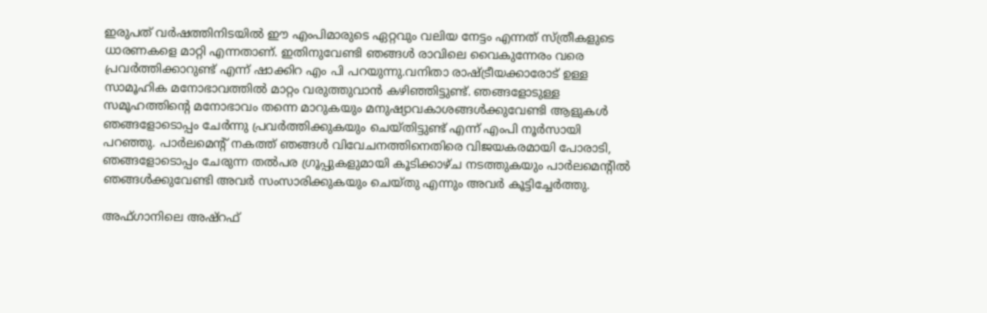ഇരുപത് വർഷത്തിനിടയിൽ ഈ എംപിമാരുടെ ഏറ്റവും വലിയ നേട്ടം എന്നത് സ്ത്രീകളുടെ ധാരണകളെ മാറ്റി എന്നതാണ്. ഇതിനുവേണ്ടി ഞങ്ങൾ രാവിലെ വൈകുന്നേരം വരെ പ്രവർത്തിക്കാറുണ്ട് എന്ന് ഷാക്കിറ എം പി പറയുന്നു.വനിതാ രാഷ്ട്രീയക്കാരോട് ഉള്ള സാമൂഹിക മനോഭാവത്തിൽ മാറ്റം വരുത്തുവാൻ കഴിഞ്ഞിട്ടുണ്ട്. ഞങ്ങളോടുള്ള സമൂഹത്തിന്റെ മനോഭാവം തന്നെ മാറുകയും മനുഷ്യാവകാശങ്ങൾക്കുവേണ്ടി ആളുകൾ ഞങ്ങളോടൊപ്പം ചേർന്നു പ്രവർത്തിക്കുകയും ചെയ്തിട്ടുണ്ട് എന്ന് എംപി നൂർസായി പറഞ്ഞു. പാർലമെന്റ് നകത്ത് ഞങ്ങൾ വിവേചനത്തിനെതിരെ വിജയകരമായി പോരാടി, ഞങ്ങളോടൊപ്പം ചേരുന്ന തൽപര ഗ്രൂപ്പുകളുമായി കൂടിക്കാഴ്ച നടത്തുകയും പാർലമെന്റിൽ ഞങ്ങൾക്കുവേണ്ടി അവർ സംസാരിക്കുകയും ചെയ്തു എന്നും അവർ കൂട്ടിച്ചേർത്തു.

അഫ്ഗാനിലെ അഷ്റഫ്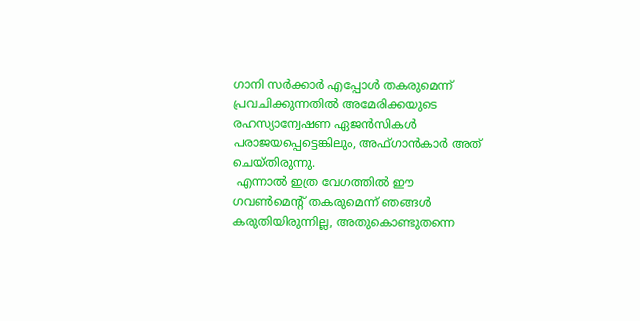ഗാനി സർക്കാർ എപ്പോൾ തകരുമെന്ന് പ്രവചിക്കുന്നതിൽ അമേരിക്കയുടെ രഹസ്യാന്വേഷണ ഏജൻസികൾ പരാജയപ്പെട്ടെങ്കിലും, അഫ്ഗാൻകാർ അത് ചെയ്തിരുന്നു.
 എന്നാൽ ഇത്ര വേഗത്തിൽ ഈ ഗവൺമെന്റ് തകരുമെന്ന് ഞങ്ങൾ കരുതിയിരുന്നില്ല, അതുകൊണ്ടുതന്നെ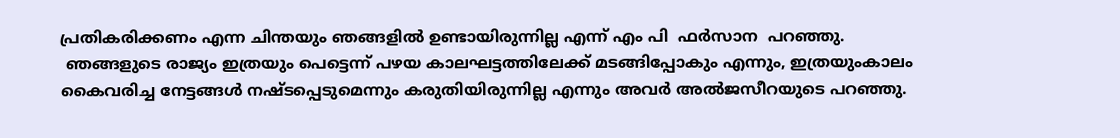പ്രതികരിക്കണം എന്ന ചിന്തയും ഞങ്ങളിൽ ഉണ്ടായിരുന്നില്ല എന്ന് എം പി  ഫർസാന  പറഞ്ഞു.
 ഞങ്ങളുടെ രാജ്യം ഇത്രയും പെട്ടെന്ന് പഴയ കാലഘട്ടത്തിലേക്ക് മടങ്ങിപ്പോകും എന്നും, ഇത്രയുംകാലം കൈവരിച്ച നേട്ടങ്ങൾ നഷ്ടപ്പെടുമെന്നും കരുതിയിരുന്നില്ല എന്നും അവർ അൽജസീറയുടെ പറഞ്ഞു.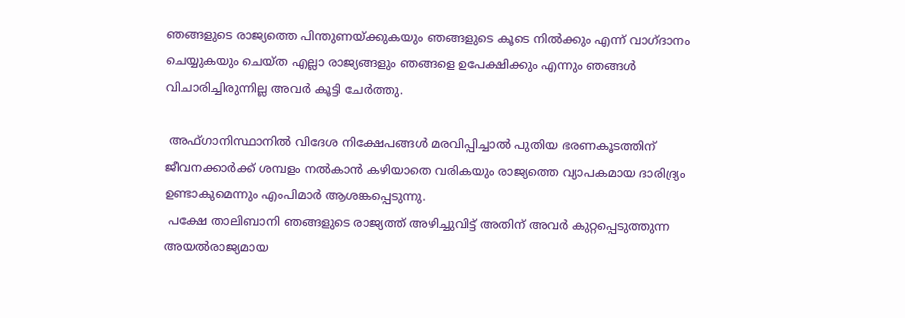ഞങ്ങളുടെ രാജ്യത്തെ പിന്തുണയ്ക്കുകയും ഞങ്ങളുടെ കൂടെ നിൽക്കും എന്ന് വാഗ്ദാനം ചെയ്യുകയും ചെയ്ത എല്ലാ രാജ്യങ്ങളും ഞങ്ങളെ ഉപേക്ഷിക്കും എന്നും ഞങ്ങൾ വിചാരിച്ചിരുന്നില്ല അവർ കൂട്ടി ചേർത്തു.

 അഫ്ഗാനിസ്ഥാനിൽ വിദേശ നിക്ഷേപങ്ങൾ മരവിപ്പിച്ചാൽ പുതിയ ഭരണകൂടത്തിന് ജീവനക്കാർക്ക് ശമ്പളം നൽകാൻ കഴിയാതെ വരികയും രാജ്യത്തെ വ്യാപകമായ ദാരിദ്ര്യം ഉണ്ടാകുമെന്നും എംപിമാർ ആശങ്കപ്പെടുന്നു.
 പക്ഷേ താലിബാനി ഞങ്ങളുടെ രാജ്യത്ത് അഴിച്ചുവിട്ട് അതിന് അവർ കുറ്റപ്പെടുത്തുന്ന അയൽരാജ്യമായ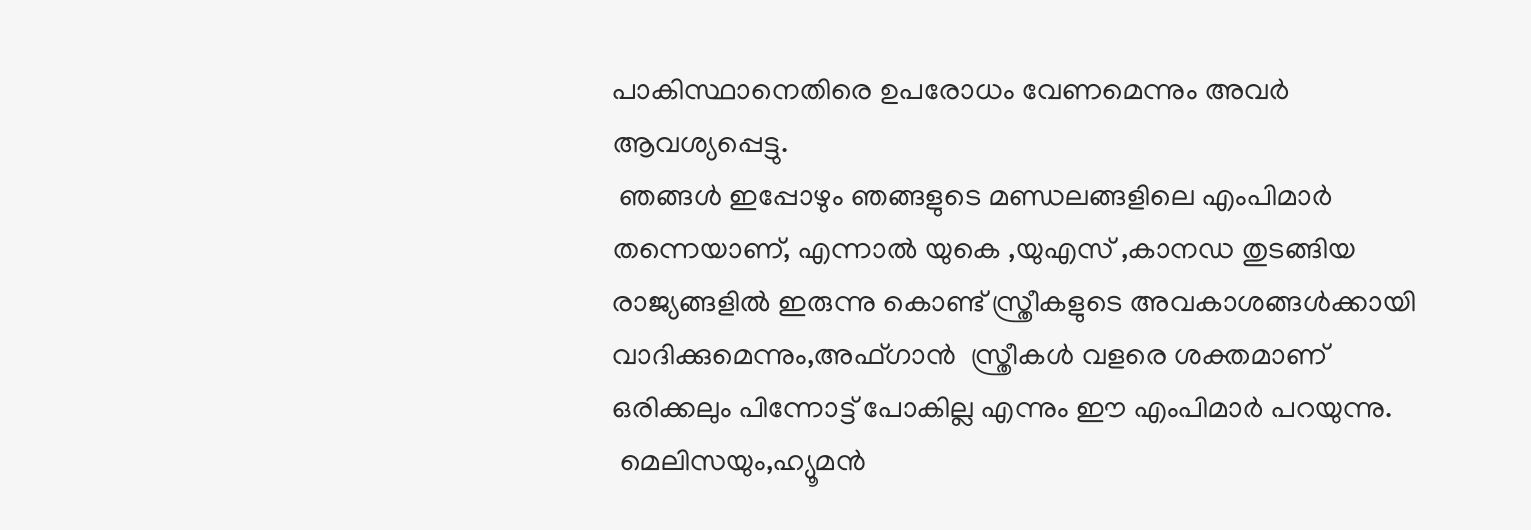പാകിസ്ഥാനെതിരെ ഉപരോധം വേണമെന്നും അവർ ആവശ്യപ്പെട്ടു.
 ഞങ്ങൾ ഇപ്പോഴും ഞങ്ങളുടെ മണ്ഡലങ്ങളിലെ എംപിമാർ തന്നെയാണ്, എന്നാൽ യുകെ ,യുഎസ് ,കാനഡ തുടങ്ങിയ രാജ്യങ്ങളിൽ ഇരുന്നു കൊണ്ട് സ്ത്രീകളുടെ അവകാശങ്ങൾക്കായി  വാദിക്കുമെന്നും,അഫ്ഗാൻ  സ്ത്രീകൾ വളരെ ശക്തമാണ് ഒരിക്കലും പിന്നോട്ട് പോകില്ല എന്നും ഈ എംപിമാർ പറയുന്നു.
 മെലിസയും,ഹ്യൂമൻ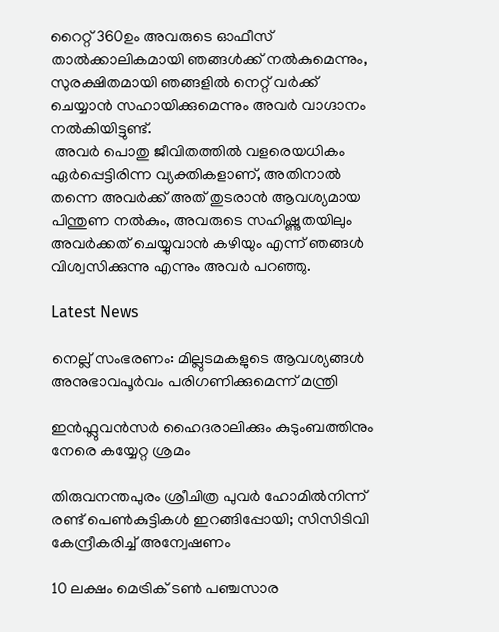റൈറ്റ് 360ഉം അവരുടെ ഓഫീസ് താൽക്കാലികമായി ഞങ്ങൾക്ക് നൽകുമെന്നും, സുരക്ഷിതമായി ഞങ്ങളിൽ നെറ്റ് വർക്ക് ചെയ്യാൻ സഹായിക്കുമെന്നും അവർ വാഗ്ദാനം നൽകിയിട്ടുണ്ട്.
 അവർ പൊതു ജീവിതത്തിൽ വളരെയധികം ഏർപ്പെട്ടിരിന്ന വ്യക്തികളാണ്, അതിനാൽ തന്നെ അവർക്ക് അത് തുടരാൻ ആവശ്യമായ പിന്തുണ നൽകും, അവരുടെ സഹിഷ്ണുതയിലും അവർക്കത് ചെയ്യുവാൻ കഴിയും എന്ന് ഞങ്ങൾ വിശ്വസിക്കുന്നു എന്നും അവർ പറഞ്ഞു.

Latest News

നെല്ല് സംഭരണം: മില്ലുടമകളുടെ ആവശ്യങ്ങൾ അനുഭാവപൂർവം പരിഗണിക്കുമെന്ന് മന്ത്രി

ഇൻഫ്ലുവൻസർ ഹൈദരാലിക്കും കുടുംബത്തിനും നേരെ കയ്യേറ്റ ശ്രമം

തിരുവനന്തപുരം ശ്രീചിത്ര പുവര്‍ ഹോമില്‍നിന്ന് രണ്ട് പെണ്‍കുട്ടികള്‍ ഇറങ്ങിപ്പോയി; സിസിടിവി കേന്ദ്രീകരിച്ച് അന്വേഷണം

10 ലക്ഷം മെട്രിക് ടൺ പഞ്ചസാര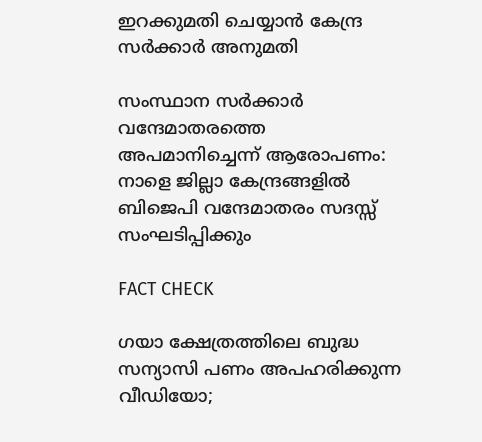ഇറക്കുമതി ചെയ്യാൻ കേന്ദ്ര സർക്കാർ അനുമതി

സംസ്ഥാന സര്‍ക്കാര്‍ വന്ദേമാതരത്തെ അപമാനിച്ചെന്ന് ആരോപണം: നാളെ ജില്ലാ കേന്ദ്രങ്ങളില്‍ ബിജെപി വന്ദേമാതരം സദസ്സ് സംഘടിപ്പിക്കും

FACT CHECK

ഗയാ ക്ഷേത്രത്തിലെ ബുദ്ധ സന്യാസി പണം അപഹരിക്കുന്ന വീഡിയോ;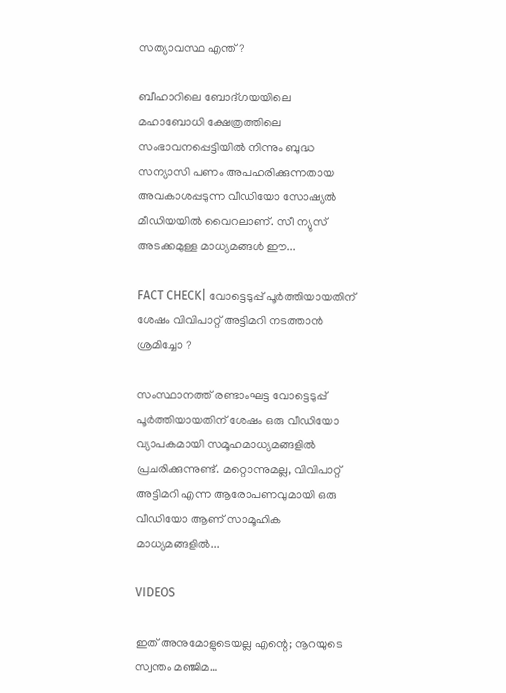സത്യാവസ്ഥ എന്ത്?

ബീഹാറിലെ ബോദ്ഗയയിലെ മഹാബോധി ക്ഷേത്രത്തിലെ സംഭാവനപ്പെട്ടിയില്‍ നിന്നും ബുദ്ധ സന്യാസി പണം അപഹരിക്കുന്നതായ അവകാശപ്പടുന്ന വീഡിയോ സോഷ്യല്‍ മീഡിയയില്‍ വൈറലാണ്. സീ ന്യുസ് അടക്കമുള്ള മാധ്യമങ്ങള്‍ ഈ...

FACT CHECK| വോട്ടെടുപ്പ് പൂർത്തിയായതിന് ശേഷം വിവിപാറ്റ് അട്ടിമറി നടത്താൻ ശ്രമിച്ചോ ?

സംസ്ഥാനത്ത് രണ്ടാംഘട്ട വോട്ടെടുപ്പ് പൂർത്തിയായതിന് ശേഷം ഒരു വീഡിയോ വ്യാപകമായി സമൂഹമാധ്യമങ്ങളിൽ പ്രചരിക്കുന്നുണ്ട്. മറ്റൊന്നുമല്ല, വിവിപാറ്റ് അട്ടിമറി എന്ന ആരോപണവുമായി ഒരു വീഡിയോ ആണ് സാമൂഹിക മാധ്യമങ്ങളിൽ...

VIDEOS

ഇത് അനുമോളുടെയല്ല എന്റെ; നൂറയുടെ സ്വന്തം മഞ്ജിമ…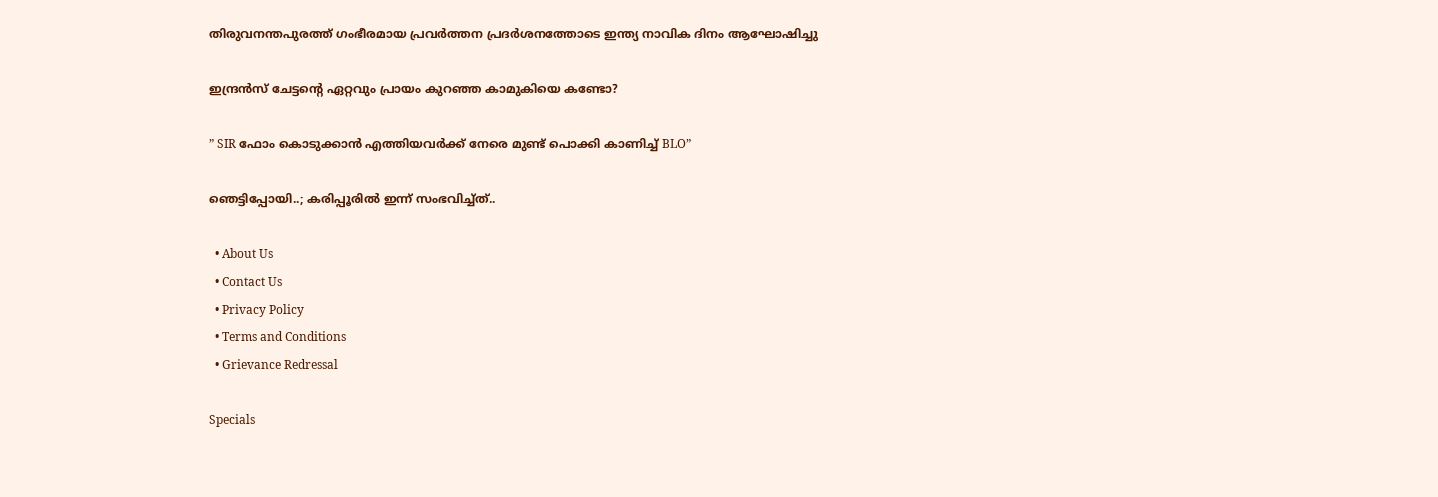തിരുവനന്തപുരത്ത് ഗംഭീരമായ പ്രവർത്തന പ്രദർശനത്തോടെ ഇന്ത്യ നാവിക ദിനം ആഘോഷിച്ചു

ഇന്ദ്രൻസ് ചേട്ടന്റെ ഏറ്റവും പ്രായം കുറഞ്ഞ കാമുകിയെ കണ്ടോ?

” SIR ഫോം കൊടുക്കാൻ എത്തിയവർക്ക് നേരെ മുണ്ട് പൊക്കി കാണിച്ച് BLO”

ഞെട്ടിപ്പോയി..; കരിപ്പൂരിൽ ഇന്ന് സംഭവിച്ച്ത്..

  • About Us
  • Contact Us
  • Privacy Policy
  • Terms and Conditions
  • Grievance Redressal

Specials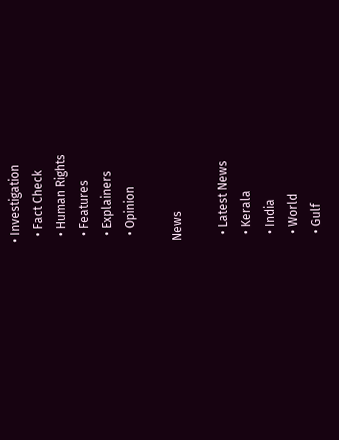• Investigation
  • Fact Check
  • Human Rights
  • Features
  • Explainers
  • Opinion

News

  • Latest News
  • Kerala
  • India
  • World
  • Gulf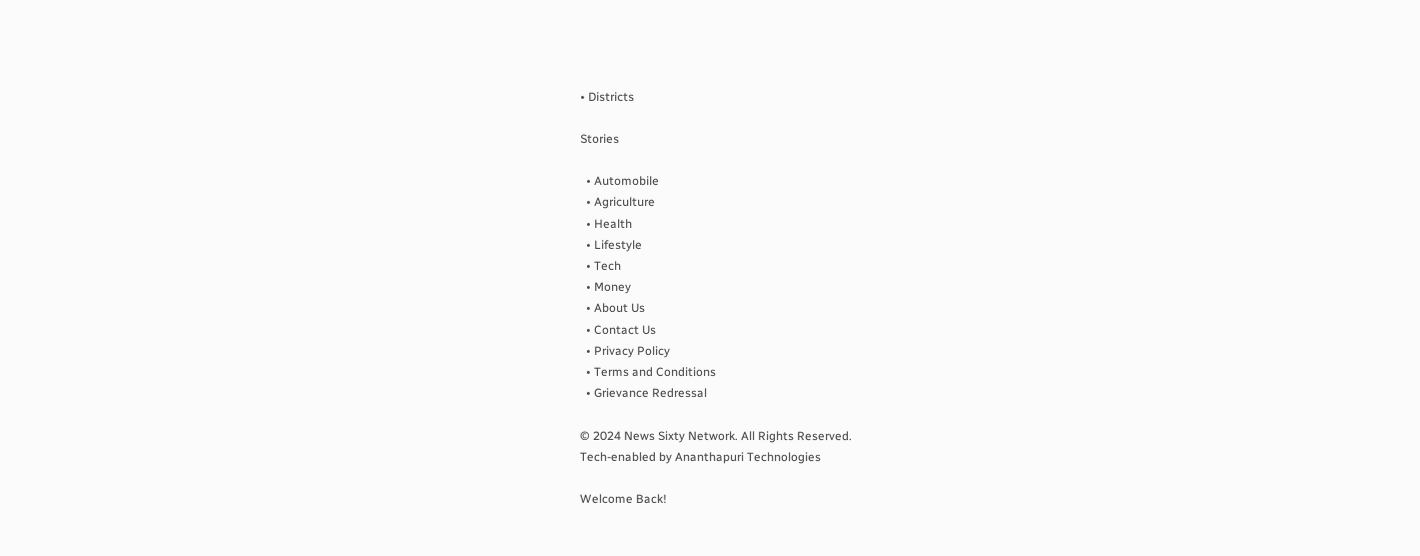• Districts

Stories

  • Automobile
  • Agriculture
  • Health
  • Lifestyle
  • Tech
  • Money
  • About Us
  • Contact Us
  • Privacy Policy
  • Terms and Conditions
  • Grievance Redressal

© 2024 News Sixty Network. All Rights Reserved.
Tech-enabled by Ananthapuri Technologies

Welcome Back!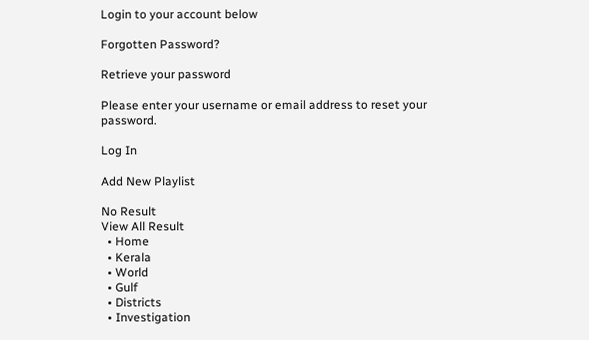Login to your account below

Forgotten Password?

Retrieve your password

Please enter your username or email address to reset your password.

Log In

Add New Playlist

No Result
View All Result
  • Home
  • Kerala
  • World
  • Gulf
  • Districts
  • Investigation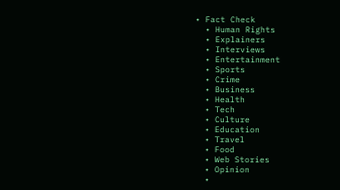• Fact Check
  • Human Rights
  • Explainers
  • Interviews
  • Entertainment
  • Sports
  • Crime
  • Business
  • Health
  • Tech
  • Culture
  • Education
  • Travel
  • Food
  • Web Stories
  • Opinion
  •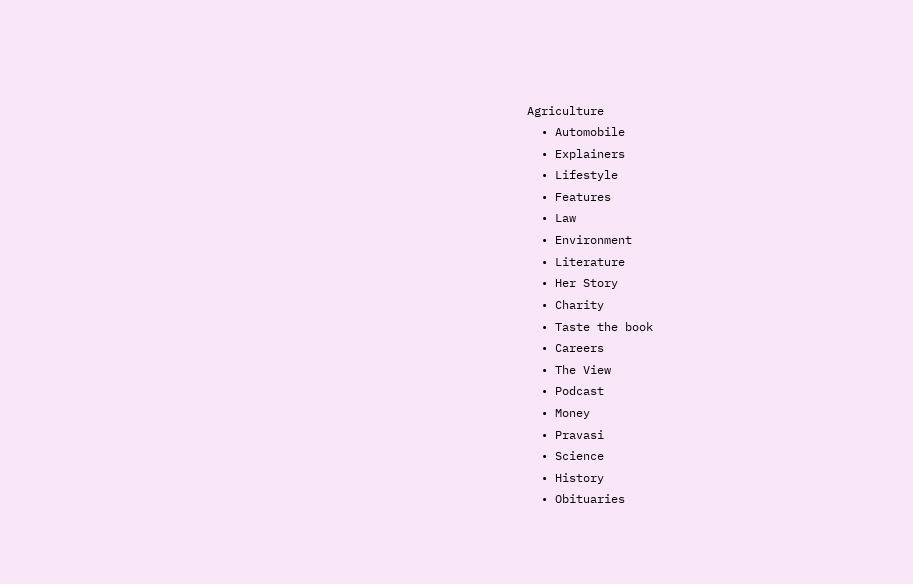Agriculture
  • Automobile
  • Explainers
  • Lifestyle
  • Features
  • Law
  • Environment
  • Literature
  • Her Story
  • Charity
  • Taste the book
  • Careers
  • The View
  • Podcast
  • Money
  • Pravasi
  • Science
  • History
  • Obituaries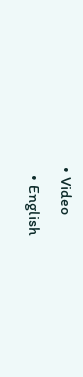• Video
  • English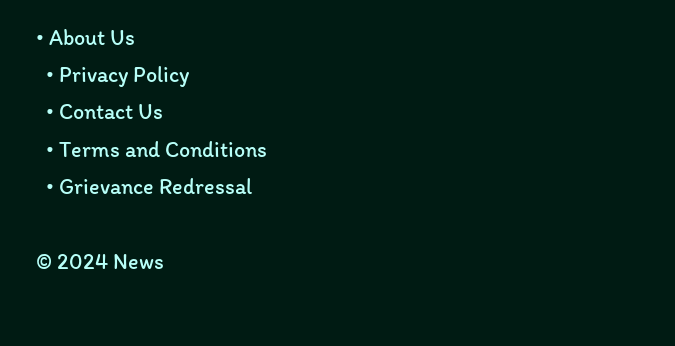• About Us
  • Privacy Policy
  • Contact Us
  • Terms and Conditions
  • Grievance Redressal

© 2024 News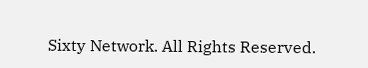Sixty Network. All Rights Reserved.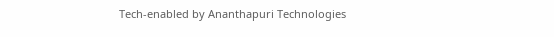Tech-enabled by Ananthapuri Technologies